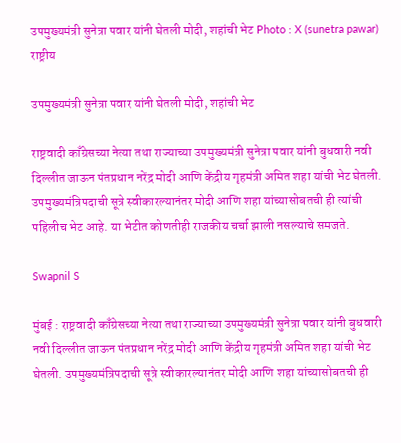उपमुख्यमंत्री सुनेत्रा पवार यांनी घेतली मोदी, शहांची भेट Photo : X (sunetra pawar)
राष्ट्रीय

उपमुख्यमंत्री सुनेत्रा पवार यांनी घेतली मोदी, शहांची भेट

राष्ट्रवादी काँग्रेसच्या नेत्या तथा राज्याच्या उपमुख्यमंत्री सुनेत्रा पवार यांनी बुधवारी नवी दिल्लीत जाऊन पंतप्रधान नरेंद्र मोदी आणि केंद्रीय गृहमंत्री अमित शहा यांची भेट घेतली. उपमुख्यमंत्रिपदाची सूत्रे स्वीकारल्यानंतर मोदी आणि शहा यांच्यासोबतची ही त्यांची पहिलीच भेट आहे. या भेटीत कोणतीही राजकीय चर्चा झाली नसल्याचे समजते.

Swapnil S

मुंबई : राष्ट्रवादी काँग्रेसच्या नेत्या तथा राज्याच्या उपमुख्यमंत्री सुनेत्रा पवार यांनी बुधवारी नवी दिल्लीत जाऊन पंतप्रधान नरेंद्र मोदी आणि केंद्रीय गृहमंत्री अमित शहा यांची भेट घेतली. उपमुख्यमंत्रिपदाची सूत्रे स्वीकारल्यानंतर मोदी आणि शहा यांच्यासोबतची ही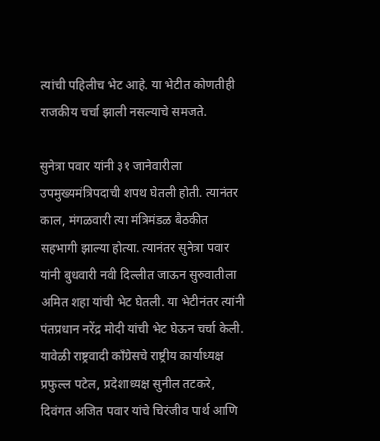त्यांची पहिलीच भेट आहे. या भेटीत कोणतीही राजकीय चर्चा झाली नसल्याचे समजते.

सुनेत्रा पवार यांनी ३१ जानेवारीला उपमुख्यमंत्रिपदाची शपथ घेतली होती. त्यानंतर काल, मंगळवारी त्या मंत्रिमंडळ बैठकीत सहभागी झाल्या होत्या. त्यानंतर सुनेत्रा पवार यांनी बुधवारी नवी दिल्लीत जाऊन सुरुवातीला अमित शहा यांची भेट घेतली. या भेटीनंतर त्यांनी पंतप्रधान नरेंद्र मोदी यांची भेट घेऊन चर्चा केली. यावेळी राष्ट्रवादी काँग्रेसचे राष्ट्रीय कार्याध्यक्ष प्रफुल्ल पटेल, प्रदेशाध्यक्ष सुनील तटकरे, दिवंगत अजित पवार यांचे चिरंजीव पार्थ आणि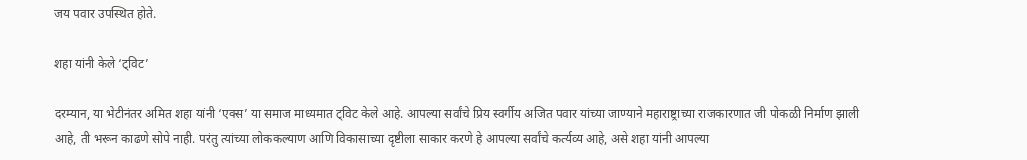जय पवार उपस्थित होते.

शहा यांनी केले ‘ट्विट’

दरम्यान, या भेटीनंतर अमित शहा यांनी ‘एक्स’ या समाज माध्यमात ट्विट केले आहे. आपल्या सर्वांचे प्रिय स्वर्गीय अजित पवार यांच्या जाण्याने महाराष्ट्राच्या राजकारणात जी पोकळी निर्माण झाली आहे, ती भरून काढणे सोपे नाही. परंतु त्यांच्या लोककल्याण आणि विकासाच्या दृष्टीला साकार करणे हे आपल्या सर्वांचे कर्त्यव्य आहे, असे शहा यांनी आपल्या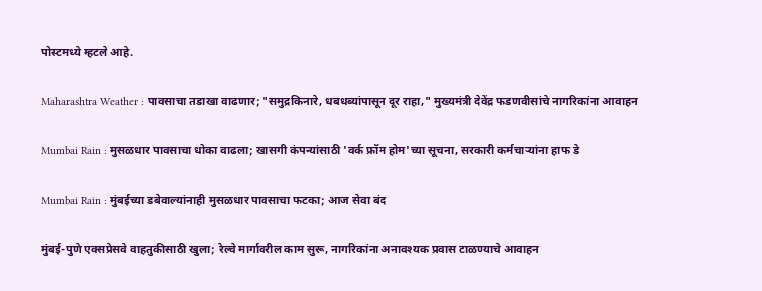पोस्टमध्ये म्हटले आहे.

Maharashtra Weather : पावसाचा तडाखा वाढणार; "समुद्रकिनारे, धबधब्यांपासून दूर राहा," मुख्यमंत्री देवेंद्र फडणवीसांचे नागरिकांना आवाहन

Mumbai Rain : मुसळधार पावसाचा धोका वाढला; खासगी कंपन्यांसाठी 'वर्क फ्रॉम होम'च्या सूचना, सरकारी कर्मचाऱ्यांना हाफ डे

Mumbai Rain : मुंबईच्या डबेवाल्यांनाही मुसळधार पावसाचा फटका; आज सेवा बंद

मुंबई-पुणे एक्सप्रेसवे वाहतुकीसाठी खुला; रेल्वे मार्गावरील काम सुरू, नागरिकांना अनावश्यक प्रवास टाळण्याचे आवाहन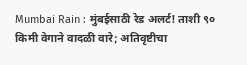Mumbai Rain : मुंबईसाठी रेड अलर्ट! ताशी ९० किमी वेगाने वादळी वारे; अतिवृष्टीचा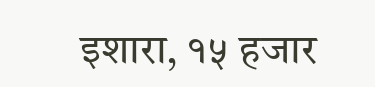इशारा, १५ हजार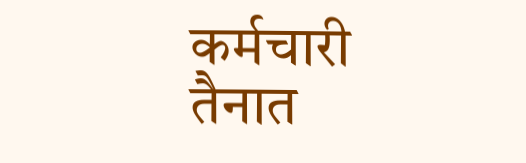कर्मचारी तैनात